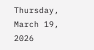Thursday, March 19, 2026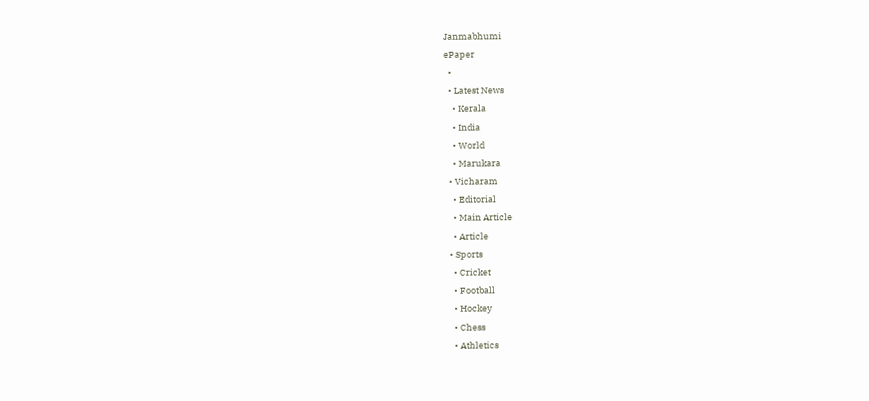Janmabhumi
ePaper
  •
  • Latest News
    • Kerala
    • India
    • World
    • Marukara
  • Vicharam
    • Editorial
    • Main Article
    • Article
  • Sports
    • Cricket
    • Football
    • Hockey
    • Chess
    • Athletics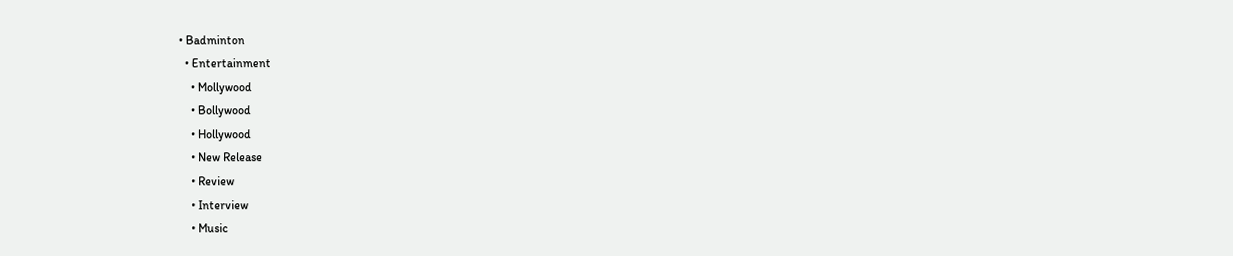• Badminton
  • Entertainment
    • Mollywood
    • Bollywood
    • Hollywood
    • New Release
    • Review
    • Interview
    • Music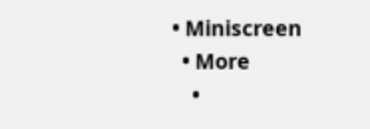• Miniscreen
  • More
    •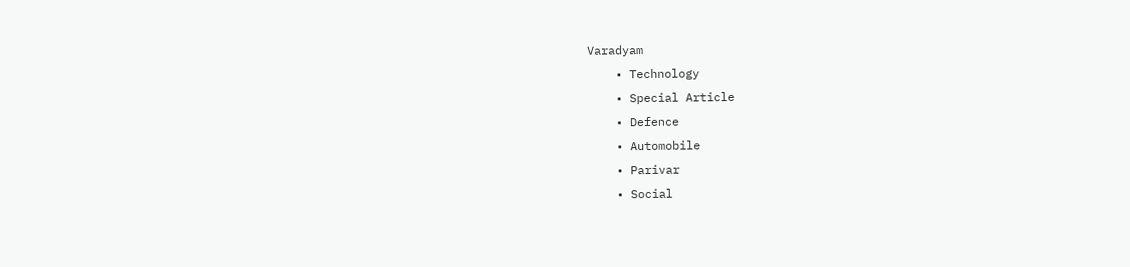Varadyam
    • Technology
    • Special Article
    • Defence
    • Automobile
    • Parivar
    • Social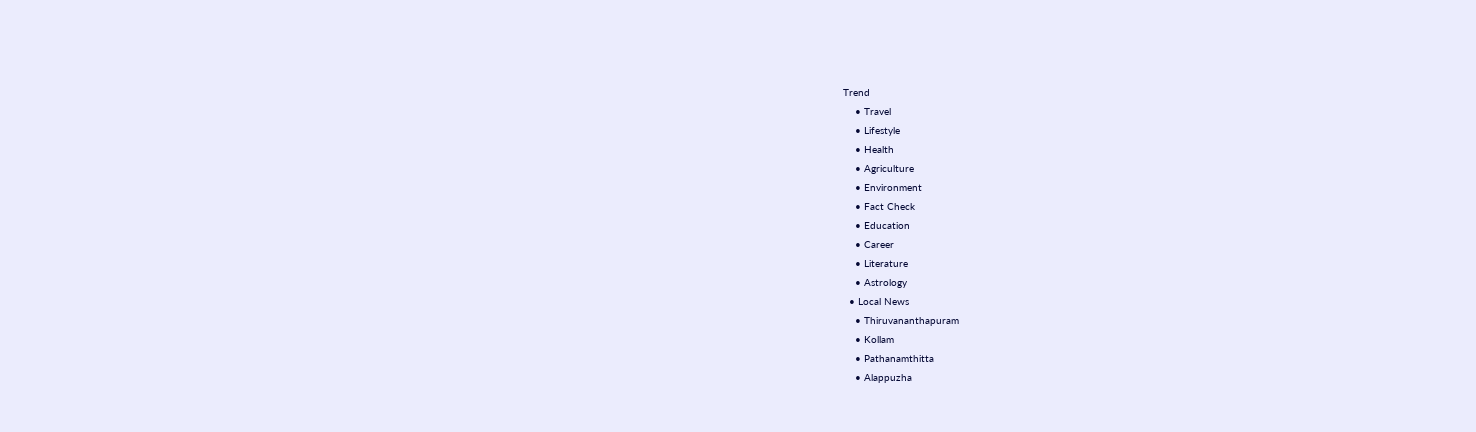Trend
    • Travel
    • Lifestyle
    • Health
    • Agriculture
    • Environment
    • Fact Check
    • Education
    • Career
    • Literature
    • Astrology
  • Local News
    • Thiruvananthapuram
    • Kollam
    • Pathanamthitta
    • Alappuzha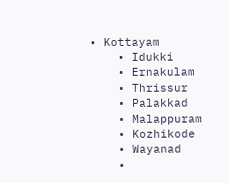• Kottayam
    • Idukki
    • Ernakulam
    • Thrissur
    • Palakkad
    • Malappuram
    • Kozhikode
    • Wayanad
    •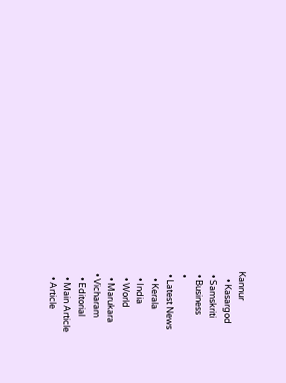Kannur
    • Kasargod
  • Samskriti
  • Business
  •
  • Latest News
    • Kerala
    • India
    • World
    • Marukara
  • Vicharam
    • Editorial
    • Main Article
    • Article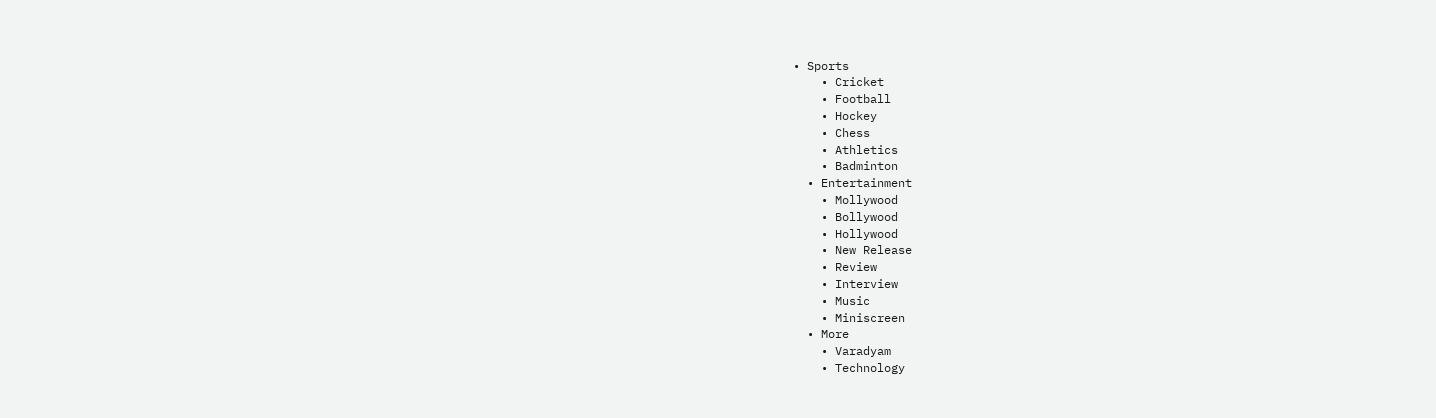• Sports
    • Cricket
    • Football
    • Hockey
    • Chess
    • Athletics
    • Badminton
  • Entertainment
    • Mollywood
    • Bollywood
    • Hollywood
    • New Release
    • Review
    • Interview
    • Music
    • Miniscreen
  • More
    • Varadyam
    • Technology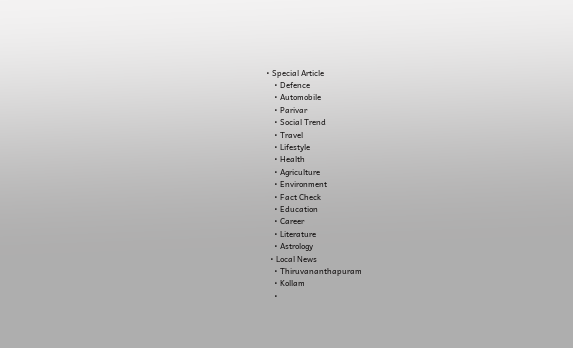• Special Article
    • Defence
    • Automobile
    • Parivar
    • Social Trend
    • Travel
    • Lifestyle
    • Health
    • Agriculture
    • Environment
    • Fact Check
    • Education
    • Career
    • Literature
    • Astrology
  • Local News
    • Thiruvananthapuram
    • Kollam
    •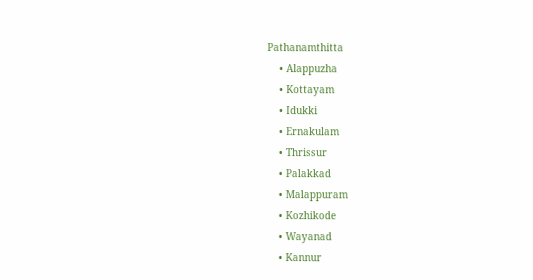Pathanamthitta
    • Alappuzha
    • Kottayam
    • Idukki
    • Ernakulam
    • Thrissur
    • Palakkad
    • Malappuram
    • Kozhikode
    • Wayanad
    • Kannur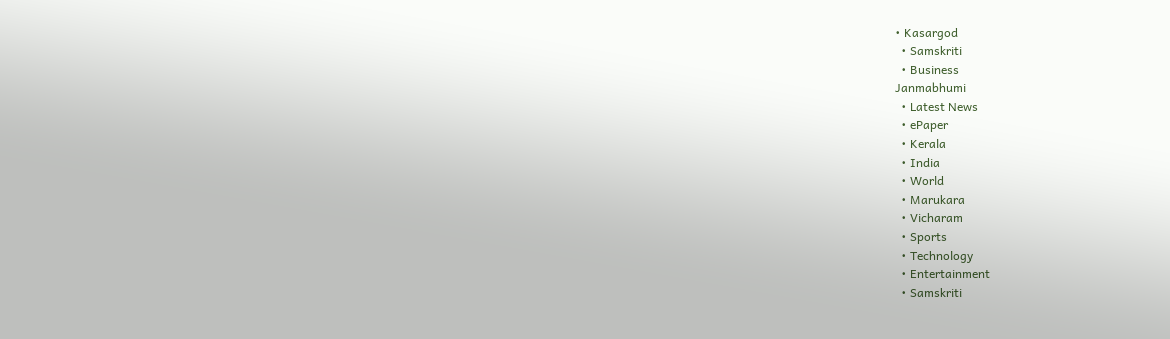• Kasargod
  • Samskriti
  • Business
Janmabhumi
  • Latest News
  • ePaper
  • Kerala
  • India
  • World
  • Marukara
  • Vicharam
  • Sports
  • Technology
  • Entertainment
  • Samskriti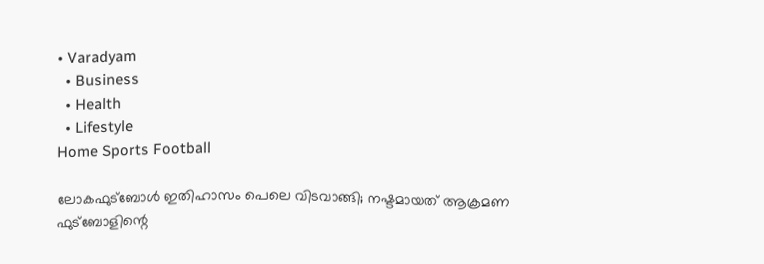• Varadyam
  • Business
  • Health
  • Lifestyle
Home Sports Football

ലോകഫുട്‌ബോള്‍ ഇതിഹാസം പെലെ വിടവാങ്ങി; നഷ്ടമായത് ആക്രമണ ഫുട്‌ബോളിന്റെ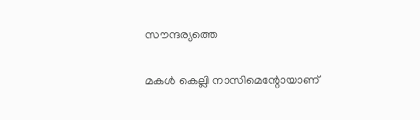സൗന്ദര്യത്തെ

മകള്‍ കെല്ലി നാസിമെന്റോയാണ്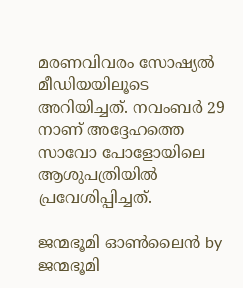മരണവിവരം സോഷ്യല്‍ മീഡിയയിലൂടെ അറിയിച്ചത്. നവംബര്‍ 29 നാണ് അദ്ദേഹത്തെ സാവോ പോളോയിലെ ആശുപത്രിയില്‍ പ്രവേശിപ്പിച്ചത്.

ജന്മഭൂമി ഓണ്‍ലൈന്‍ by ജന്മഭൂമി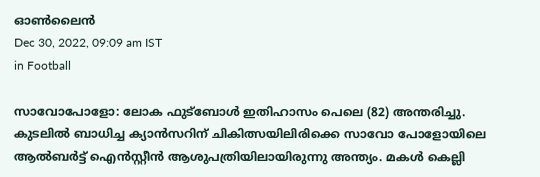ഓണ്‍ലൈന്‍
Dec 30, 2022, 09:09 am IST
in Football

സാവോപോളോ: ലോക ഫുട്‌ബോള്‍ ഇതിഹാസം പെലെ (82) അന്തരിച്ചു. കുടലില്‍ ബാധിച്ച ക്യാന്‍സറിന് ചികിത്സയിലിരിക്കെ സാവോ പോളോയിലെ ആല്‍ബര്‍ട്ട് ഐന്‍സ്റ്റീന്‍ ആശുപത്രിയിലായിരുന്നു അന്ത്യം. മകള്‍ കെല്ലി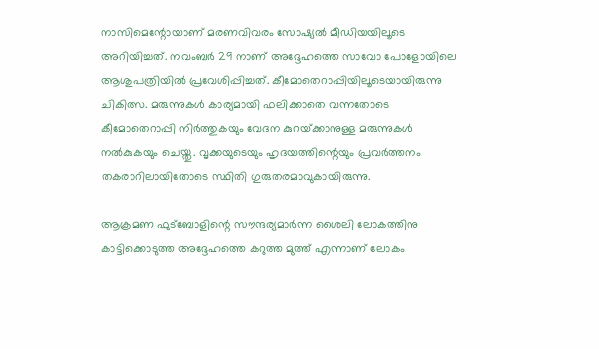നാസിമെന്റോയാണ് മരണവിവരം സോഷ്യല്‍ മീഡിയയിലൂടെ അറിയിച്ചത്. നവംബര്‍ 29 നാണ് അദ്ദേഹത്തെ സാവോ പോളോയിലെ ആശുപത്രിയില്‍ പ്രവേശിപ്പിച്ചത്. കീമോതെറാപ്പിയിലൂടെയായിരുന്നു ചികിത്സ. മരുന്നുകള്‍ കാര്യമായി ഫലിക്കാതെ വന്നതോടെ കീമോതെറാപ്പി നിര്‍ത്തുകയും വേദന കുറയ്‌ക്കാനുള്ള മരുന്നുകള്‍ നല്‍കുകയും ചെയ്തു. വൃക്കയുടെയും ഹൃദയത്തിന്റെയും പ്രവര്‍ത്തനം തകരാറിലായിതോടെ സ്ഥിതി ഗുരുതരമാവുകായിരുന്നു.

ആക്രമണ ഫുട്‌ബോളിന്റെ സൗന്ദര്യമാര്‍ന്ന ശൈലി ലോകത്തിനു കാട്ടിക്കൊടുത്ത അദ്ദേഹത്തെ കറുത്ത മുത്ത് എന്നാണ് ലോകം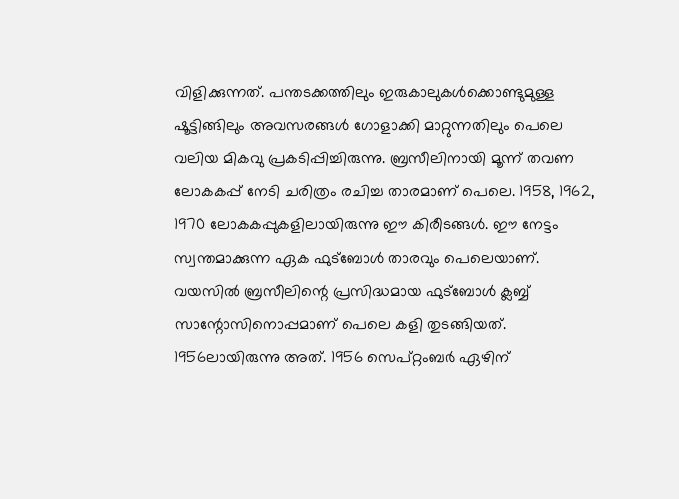വിളിക്കുന്നത്. പന്തടക്കത്തിലും ഇരുകാലുകള്‍ക്കൊണ്ടുമുള്ള ഷൂട്ടിങ്ങിലും അവസരങ്ങള്‍ ഗോളാക്കി മാറ്റുന്നതിലും പെലെ വലിയ മികവു പ്രകടിപ്പിച്ചിരുന്നു. ബ്രസീലിനായി മൂന്ന് തവണ ലോകകപ്പ് നേടി ചരിത്രം രചിച്ച താരമാണ് പെലെ. 1958, 1962, 1970 ലോകകപ്പുകളിലായിരുന്നു ഈ കിരീടങ്ങള്‍. ഈ നേട്ടം സ്വന്തമാക്കുന്ന ഏക ഫുട്‌ബോള്‍ താരവും പെലെയാണ്. വയസില്‍ ബ്രസീലിന്റെ പ്രസിദ്ധമായ ഫുട്‌ബോള്‍ ക്ലബ്ബ് സാന്റോസിനൊപ്പമാണ് പെലെ കളി തുടങ്ങിയത്. 1956ലായിരുന്നു അത്. 1956 സെപ്റ്റംബര്‍ ഏഴിന്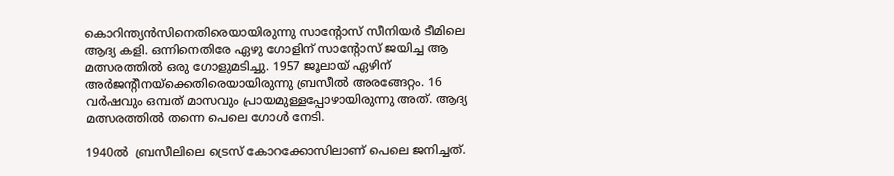കൊറിന്ത്യന്‍സിനെതിരെയായിരുന്നു സാന്റോസ് സീനിയര്‍ ടീമിലെ ആദ്യ കളി. ഒന്നിനെതിരേ ഏഴു ഗോളിന് സാന്റോസ് ജയിച്ച ആ മത്സരത്തില്‍ ഒരു ഗോളുമടിച്ചു. 1957 ജൂലായ് ഏഴിന് അര്‍ജന്റീനയ്‌ക്കെതിരെയായിരുന്നു ബ്രസീല്‍ അരങ്ങേറ്റം. 16 വര്‍ഷവും ഒമ്പത് മാസവും പ്രായമുള്ളപ്പോഴായിരുന്നു അത്. ആദ്യ മത്സരത്തില്‍ തന്നെ പെലെ ഗോള്‍ നേടി.

1940ല്‍  ബ്രസീലിലെ ട്രെസ് കോറക്കോസിലാണ് പെലെ ജനിച്ചത്.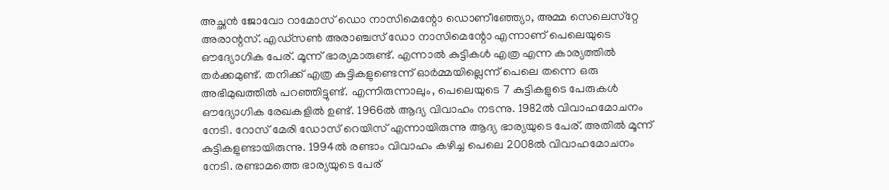അച്ഛന്‍ ജോവോ റാമോസ് ഡൊ നാസിമെന്റോ ഡൊണീഞ്ഞ്യോ, അമ്മ സെലെസ്‌റ്റേ അരാന്റസ്. എഡ്‌സണ്‍ അരാഞ്ചസ് ഡോ നാസിമെന്റോ എന്നാണ് പെലെയുടെ ഔദ്യോഗിക പേര്. മൂന്ന് ഭാര്യമാരുണ്ട്. എന്നാല്‍ കുട്ടികള്‍ എത്ര എന്ന കാര്യത്തില്‍ തര്‍ക്കമുണ്ട്. തനിക്ക് എത്ര കുട്ടികളുണ്ടെന്ന് ഓര്‍മ്മയില്ലെന്ന് പെലെ തന്നെ ഒരു അഭിമുഖത്തില്‍ പറഞ്ഞിട്ടുണ്ട്. എന്നിരുന്നാലും, പെലെയുടെ 7 കുട്ടികളുടെ പേരുകള്‍ ഔദ്യോഗിക രേഖകളില്‍ ഉണ്ട്. 1966ല്‍ ആദ്യ വിവാഹം നടന്നു. 1982ല്‍ വിവാഹമോചനം നേടി. റോസ് മേരി ഡോസ് റെയിസ് എന്നായിരുന്നു ആദ്യ ഭാര്യയുടെ പേര്. അതില്‍ മൂന്ന് കുട്ടികളുണ്ടായിരുന്നു. 1994ല്‍ രണ്ടാം വിവാഹം കഴിച്ച പെലെ 2008ല്‍ വിവാഹമോചനം നേടി. രണ്ടാമത്തെ ഭാര്യയുടെ പേര്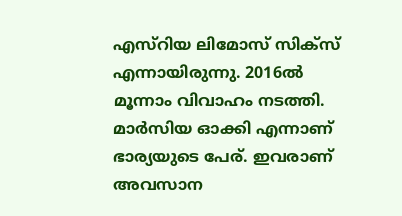എസ്‌റിയ ലിമോസ് സിക്‌സ് എന്നായിരുന്നു. 2016ല്‍ മൂന്നാം വിവാഹം നടത്തി. മാര്‍സിയ ഓക്കി എന്നാണ് ഭാര്യയുടെ പേര്. ഇവരാണ് അവസാന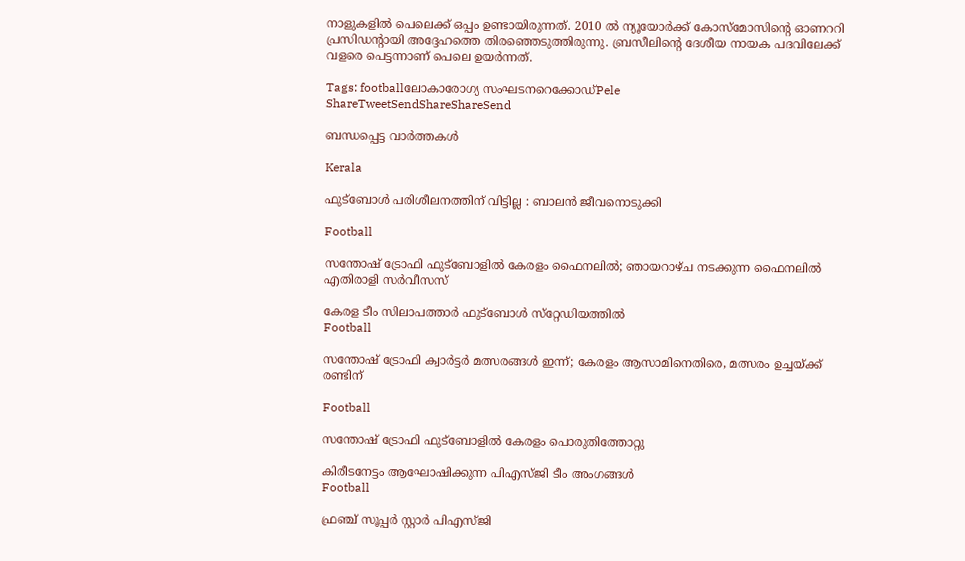നാളുകളില്‍ പെലെക്ക് ഒപ്പം ഉണ്ടായിരുന്നത്. 2010 ല്‍ ന്യൂയോര്‍ക്ക് കോസ്‌മോസിന്റെ ഓണററി പ്രസിഡന്റായി അദ്ദേഹത്തെ തിരഞ്ഞെടുത്തിരുന്നു. ബ്രസീലിന്റെ ദേശീയ നായക പദവിലേക്ക് വളരെ പെട്ടന്നാണ് പെലെ ഉയര്‍ന്നത്.

Tags: footballലോകാരോഗ്യ സംഘടനറെക്കോഡ്‌Pele
ShareTweetSendShareShareSend

ബന്ധപ്പെട്ട വാര്‍ത്തകള്‍

Kerala

ഫുട്‌ബോള്‍ പരിശീലനത്തിന് വിട്ടില്ല : ബാലന്‍ ജീവനൊടുക്കി

Football

സന്തോഷ് ട്രോഫി ഫുട്ബോളിൽ കേരളം ഫൈനലിൽ; ഞായറാഴ്ച നടക്കുന്ന ഫൈനലിൽ എതിരാളി സർവീസസ്

കേരള ടീം സിലാപത്താര്‍ ഫുട്‌ബോള്‍ സ്‌റ്റേഡിയത്തില്‍
Football

സന്തോഷ് ട്രോഫി ക്വാര്‍ട്ടര്‍ മത്സരങ്ങള്‍ ഇന്ന്; കേരളം ആസാമിനെതിരെ, മത്സരം ഉച്ചയ്‌ക്ക് രണ്ടിന്

Football

സന്തോഷ് ട്രോഫി ഫുട്‌ബോളില്‍ കേരളം പൊരുതിത്തോറ്റു

കിരീടനേട്ടം ആഘോഷിക്കുന്ന പിഎസ്ജി ടീം അംഗങ്ങള്‍
Football

ഫ്രഞ്ച് സൂപ്പര്‍ സ്റ്റാര്‍ പിഎസ്ജി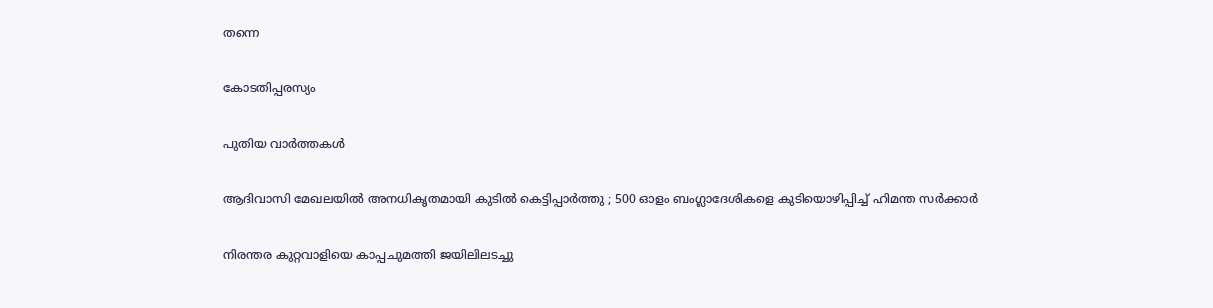തന്നെ

കോടതിപ്പരസ്യം

പുതിയ വാര്‍ത്തകള്‍

ആദിവാസി മേഖലയിൽ അനധികൃതമായി കുടിൽ കെട്ടിപ്പാർത്തു ; 500 ഓളം ബംഗ്ലാദേശികളെ കുടിയൊഴിപ്പിച്ച് ഹിമന്ത സർക്കാർ

നിരന്തര കുറ്റവാളിയെ കാപ്പചുമത്തി ജയിലിലടച്ചു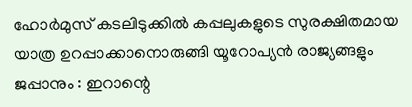ഹോർമുസ് കടലിടുക്കിൽ കപ്പലുകളുടെ സുരക്ഷിതമായ യാത്ര ഉറപ്പാക്കാനൊരുങ്ങി യൂറോപ്യൻ രാജ്യങ്ങളും ജപ്പാനും : ഇറാന്റെ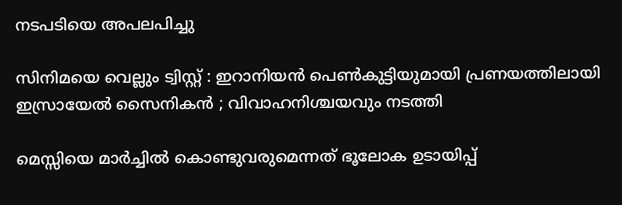നടപടിയെ അപലപിച്ചു

സിനിമയെ വെല്ലും ട്വിസ്റ്റ് : ഇറാനിയൻ പെൺകുട്ടിയുമായി പ്രണയത്തിലായി ഇസ്രായേൽ സൈനികൻ ; വിവാഹനിശ്ചയവും നടത്തി

മെസ്സിയെ മാര്‍ച്ചില്‍ കൊണ്ടുവരുമെന്നത് ഭൂലോക ഉടായിപ്പ്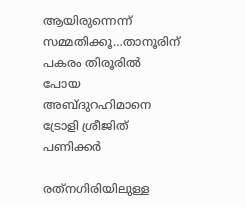ആയിരുന്നെന്ന് സമ്മതിക്കൂ…താനൂരിന് പകരം തിരൂരില്‍ പോയ അബ്ദുറഹിമാനെ ട്രോളി ശ്രീജിത് പണിക്കര്‍

രത്‌നഗിരിയിലുള്ള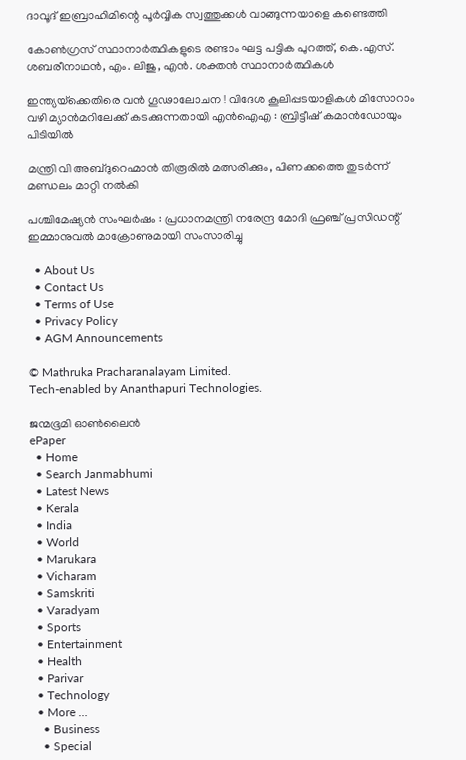ദാവൂദ് ഇബ്രാഹിമിന്റെ പൂർവ്വിക സ്വത്തുക്കൾ വാങ്ങുന്നയാളെ കണ്ടെത്തി

കോണ്‍ഗ്രസ് സ്ഥാനാര്‍ത്ഥികളുടെ രണ്ടാം ഘട്ട പട്ടിക പുറത്ത്, കെ.എസ്. ശബരീനാഥന്‍, എം. ലിജു, എന്‍. ശക്തന്‍ സ്ഥാനാര്‍ത്ഥികള്‍

ഇന്ത്യയ്‌ക്കെതിരെ വൻ ഗൂഢാലോചന ! വിദേശ കൂലിപ്പടയാളികൾ മിസോറാം വഴി മ്യാൻമറിലേക്ക് കടക്കുന്നതായി എൻഐഎ : ബ്രിട്ടീഷ് കമാൻഡോയും പിടിയിൽ

മന്ത്രി വി അബ്ദുറെഹ്മാന്‍ തിരൂരില്‍ മത്സരിക്കും, പിണക്കത്തെ തുടര്‍ന്ന് മണ്ഡലം മാറ്റി നല്‍കി

പശ്ചിമേഷ്യൻ സംഘർഷം : പ്രധാനമന്ത്രി നരേന്ദ്ര മോദി ഫ്രഞ്ച് പ്രസിഡന്റ് ഇമ്മാനുവൽ മാക്രോണുമായി സംസാരിച്ചു

  • About Us
  • Contact Us
  • Terms of Use
  • Privacy Policy
  • AGM Announcements

© Mathruka Pracharanalayam Limited.
Tech-enabled by Ananthapuri Technologies.

ജന്മഭൂമി ഓണ്‍ലൈന്‍
ePaper
  • Home
  • Search Janmabhumi
  • Latest News
  • Kerala
  • India
  • World
  • Marukara
  • Vicharam
  • Samskriti
  • Varadyam
  • Sports
  • Entertainment
  • Health
  • Parivar
  • Technology
  • More …
    • Business
    • Special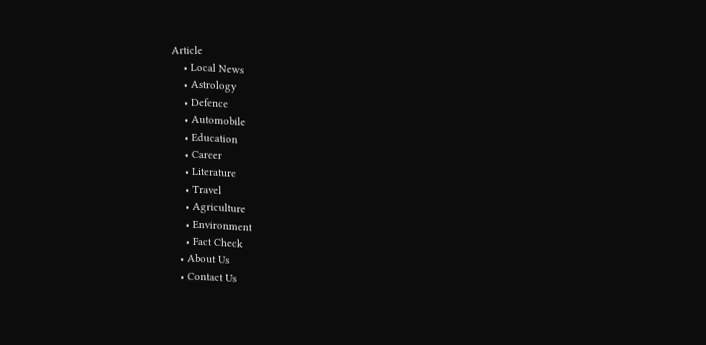Article
    • Local News
    • Astrology
    • Defence
    • Automobile
    • Education
    • Career
    • Literature
    • Travel
    • Agriculture
    • Environment
    • Fact Check
  • About Us
  • Contact Us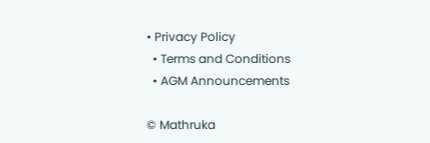• Privacy Policy
  • Terms and Conditions
  • AGM Announcements

© Mathruka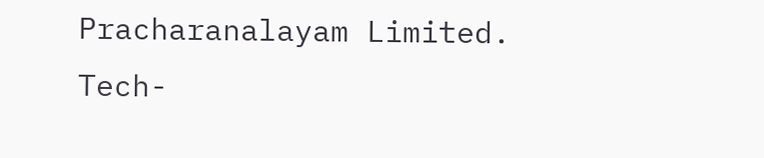Pracharanalayam Limited.
Tech-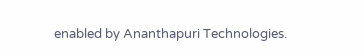enabled by Ananthapuri Technologies.